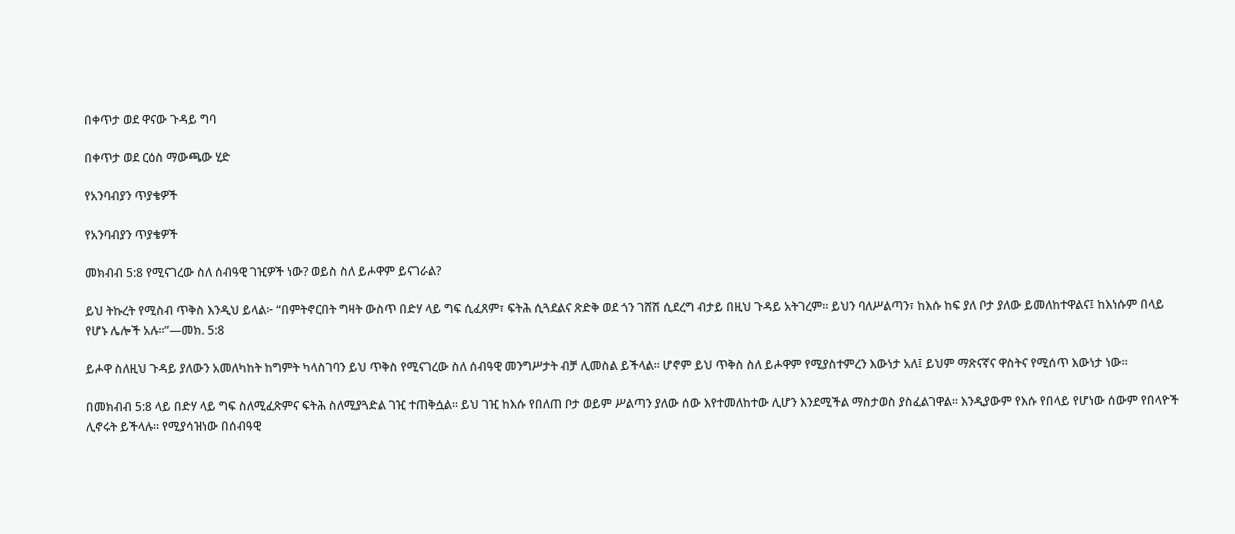በቀጥታ ወደ ዋናው ጉዳይ ግባ

በቀጥታ ወደ ርዕስ ማውጫው ሂድ

የአንባብያን ጥያቄዎች

የአንባብያን ጥያቄዎች

መክብብ 5:8 የሚናገረው ስለ ሰብዓዊ ገዢዎች ነው? ወይስ ስለ ይሖዋም ይናገራል?

ይህ ትኩረት የሚስብ ጥቅስ እንዲህ ይላል፦ “በምትኖርበት ግዛት ውስጥ በድሃ ላይ ግፍ ሲፈጸም፣ ፍትሕ ሲጓደልና ጽድቅ ወደ ጎን ገሸሽ ሲደረግ ብታይ በዚህ ጉዳይ አትገረም። ይህን ባለሥልጣን፣ ከእሱ ከፍ ያለ ቦታ ያለው ይመለከተዋልና፤ ከእነሱም በላይ የሆኑ ሌሎች አሉ።”—መክ. 5:8

ይሖዋ ስለዚህ ጉዳይ ያለውን አመለካከት ከግምት ካላስገባን ይህ ጥቅስ የሚናገረው ስለ ሰብዓዊ መንግሥታት ብቻ ሊመስል ይችላል። ሆኖም ይህ ጥቅስ ስለ ይሖዋም የሚያስተምረን እውነታ አለ፤ ይህም ማጽናኛና ዋስትና የሚሰጥ እውነታ ነው።

በመክብብ 5:8 ላይ በድሃ ላይ ግፍ ስለሚፈጽምና ፍትሕ ስለሚያጓድል ገዢ ተጠቅሷል። ይህ ገዢ ከእሱ የበለጠ ቦታ ወይም ሥልጣን ያለው ሰው እየተመለከተው ሊሆን እንደሚችል ማስታወስ ያስፈልገዋል። እንዲያውም የእሱ የበላይ የሆነው ሰውም የበላዮች ሊኖሩት ይችላሉ። የሚያሳዝነው በሰብዓዊ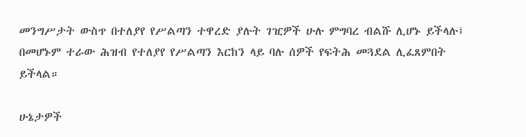መንግሥታት ውስጥ በተለያየ የሥልጣን ተዋረድ ያሉት ገዢዎች ሁሉ ምግባረ ብልሹ ሊሆኑ ይችላሉ፤ በመሆኑም ተራው ሕዝብ የተለያየ የሥልጣን እርከን ላይ ባሉ ሰዎች የፍትሕ መጓደል ሊፈጸምበት ይችላል።

ሁኔታዎች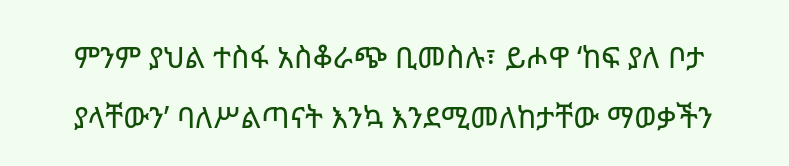ምንም ያህል ተስፋ አስቆራጭ ቢመስሉ፣ ይሖዋ ‘ከፍ ያለ ቦታ ያላቸውን’ ባለሥልጣናት እንኳ እንደሚመለከታቸው ማወቃችን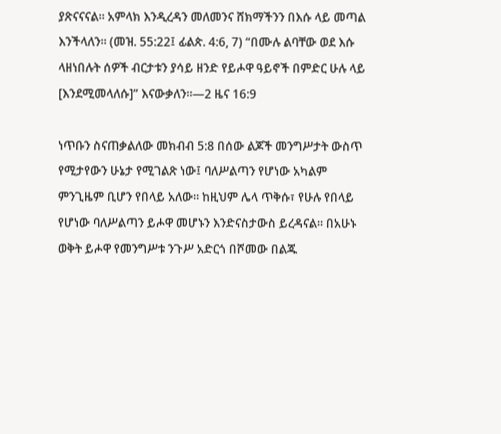ያጽናናናል። አምላክ እንዲረዳን መለመንና ሸክማችንን በእሱ ላይ መጣል እንችላለን። (መዝ. 55:22፤ ፊልጵ. 4:6, 7) “በሙሉ ልባቸው ወደ እሱ ላዘነበሉት ሰዎች ብርታቱን ያሳይ ዘንድ የይሖዋ ዓይኖች በምድር ሁሉ ላይ [እንደሚመላለሱ]” እናውቃለን።—2 ዜና 16:9

ነጥቡን ስናጠቃልለው መክብብ 5:8 በሰው ልጆች መንግሥታት ውስጥ የሚታየውን ሁኔታ የሚገልጽ ነው፤ ባለሥልጣን የሆነው አካልም ምንጊዜም ቢሆን የበላይ አለው። ከዚህም ሌላ ጥቅሱ፣ የሁሉ የበላይ የሆነው ባለሥልጣን ይሖዋ መሆኑን እንድናስታውስ ይረዳናል። በአሁኑ ወቅት ይሖዋ የመንግሥቱ ንጉሥ አድርጎ በሾመው በልጁ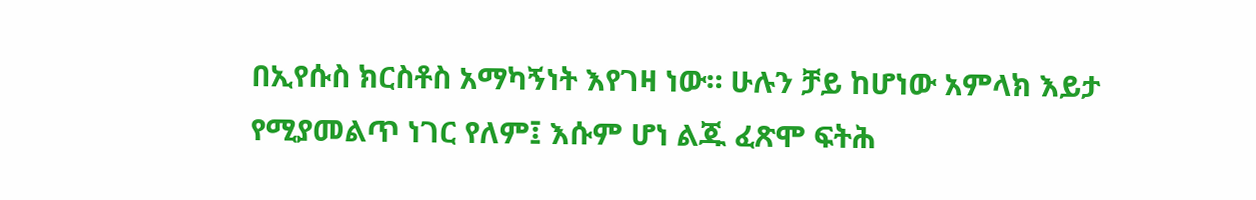በኢየሱስ ክርስቶስ አማካኝነት እየገዛ ነው። ሁሉን ቻይ ከሆነው አምላክ እይታ የሚያመልጥ ነገር የለም፤ እሱም ሆነ ልጁ ፈጽሞ ፍትሕ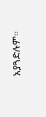አያጓድሉም።